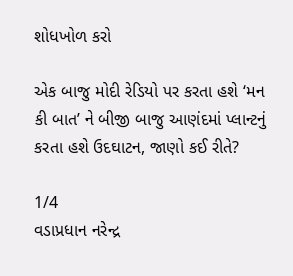શોધખોળ કરો

એક બાજુ મોદી રેડિયો પર કરતા હશે ‘મન કી બાત’ ને બીજી બાજુ આણંદમાં પ્લાન્ટનું કરતા હશે ઉદઘાટન, જાણો કઈ રીતે?

1/4
વડાપ્રધાન નરેન્દ્ર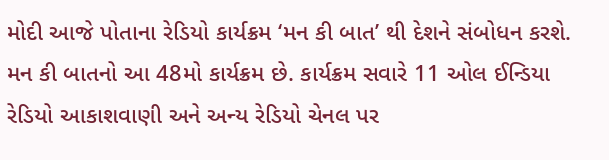મોદી આજે પોતાના રેડિયો કાર્યક્રમ ‘મન કી બાત’ થી દેશને સંબોધન કરશે. મન કી બાતનો આ 48મો કાર્યક્રમ છે. કાર્યક્રમ સવારે 11 ઓલ ઈન્ડિયા રેડિયો આકાશવાણી અને અન્ય રેડિયો ચેનલ પર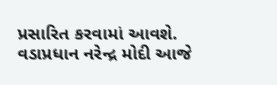પ્રસારિત કરવામાં આવશે.
વડાપ્રધાન નરેન્દ્ર મોદી આજે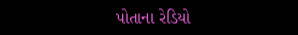પોતાના રેડિયો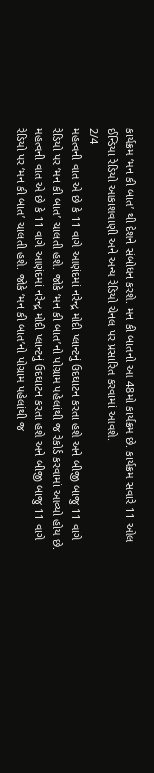કાર્યક્રમ ‘મન કી બાત’ થી દેશને સંબોધન કરશે. મન કી બાતનો આ 48મો કાર્યક્રમ છે. કાર્યક્રમ સવારે 11 ઓલ ઈન્ડિયા રેડિયો આકાશવાણી અને અન્ય રેડિયો ચેનલ પર પ્રસારિત કરવામાં આવશે.
2/4
મહત્વની વાત એ છે કે 11 વાગે આણંદમાં નરેન્દ્ર મોદી પ્લાન્ટનું ઉદઘાટન કરતા હશે અને બીજી બાજુ 11 વાગે રેડિયો પર ‘મન કી બાત’ ચાલતી હશે. જોકે ‘મન કી બાત’નો પોગ્રામ પહેલાંથી જ રેકોર્ડ કરવામાં આવ્યો હોય છે.
મહત્વની વાત એ છે કે 11 વાગે આણંદમાં નરેન્દ્ર મોદી પ્લાન્ટનું ઉદઘાટન કરતા હશે અને બીજી બાજુ 11 વાગે રેડિયો પર ‘મન કી બાત’ ચાલતી હશે. જોકે ‘મન કી બાત’નો પોગ્રામ પહેલાંથી જ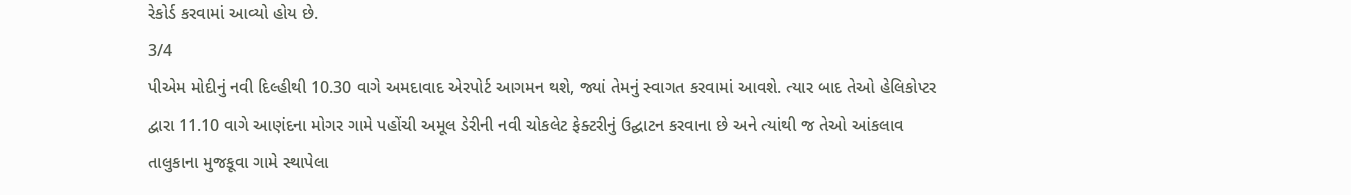રેકોર્ડ કરવામાં આવ્યો હોય છે.
3/4
પીએમ મોદીનું નવી દિલ્હીથી 10.30 વાગે અમદાવાદ એરપોર્ટ આગમન થશે, જ્યાં તેમનું સ્વાગત કરવામાં આવશે. ત્યાર બાદ તેઓ હેલિકોપ્ટર દ્વારા 11.10 વાગે આણંદના મોગર ગામે પહોંચી અમૂલ ડેરીની નવી ચોકલેટ ફેક્ટરીનું ઉદ્ઘાટન કરવાના છે અને ત્યાંથી જ તેઓ આંકલાવ તાલુકાના મુજકૂવા ગામે સ્થાપેલા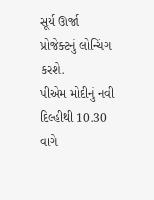સૂર્ય ઊર્જા પ્રોજેક્ટનું લોન્ચિંગ કરશે.
પીએમ મોદીનું નવી દિલ્હીથી 10.30 વાગે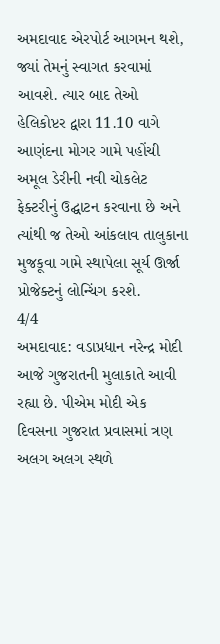અમદાવાદ એરપોર્ટ આગમન થશે, જ્યાં તેમનું સ્વાગત કરવામાં આવશે. ત્યાર બાદ તેઓ હેલિકોપ્ટર દ્વારા 11.10 વાગે આણંદના મોગર ગામે પહોંચી અમૂલ ડેરીની નવી ચોકલેટ ફેક્ટરીનું ઉદ્ઘાટન કરવાના છે અને ત્યાંથી જ તેઓ આંકલાવ તાલુકાના મુજકૂવા ગામે સ્થાપેલા સૂર્ય ઊર્જા પ્રોજેક્ટનું લોન્ચિંગ કરશે.
4/4
અમદાવાદ: વડાપ્રધાન નરેન્દ્ર મોદી આજે ગુજરાતની મુલાકાતે આવી રહ્યા છે. પીએમ મોદી એક દિવસના ગુજરાત પ્રવાસમાં ત્રણ અલગ અલગ સ્થળે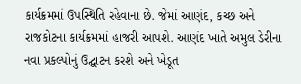કાર્યક્રમમાં ઉપસ્થિતિ રહેવાના છે. જેમાં આણંદ, કચ્છ અને રાજકોટના કાર્યક્રમમાં હાજરી આપશે. આણંદ ખાતે અમુલ ડેરીના નવા પ્રકલ્પોનું ઉદ્ઘાટન કરશે અને ખેડૂત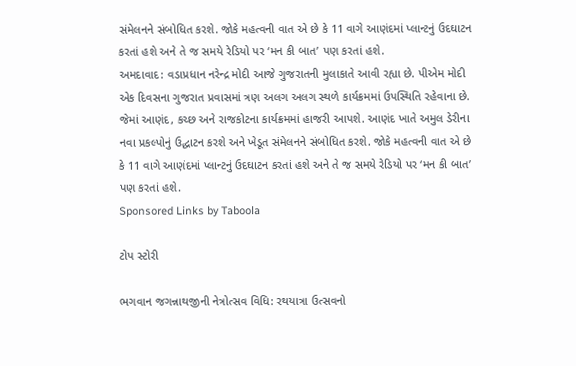સંમેલનને સંબોધિત કરશે. જોકે મહત્વની વાત એ છે કે 11 વાગે આણંદમાં પ્લાન્ટનું ઉદઘાટન કરતાં હશે અને તે જ સમયે રેડિયો પર ‘મન કી બાત’ પણ કરતાં હશે.
અમદાવાદ: વડાપ્રધાન નરેન્દ્ર મોદી આજે ગુજરાતની મુલાકાતે આવી રહ્યા છે. પીએમ મોદી એક દિવસના ગુજરાત પ્રવાસમાં ત્રણ અલગ અલગ સ્થળે કાર્યક્રમમાં ઉપસ્થિતિ રહેવાના છે. જેમાં આણંદ, કચ્છ અને રાજકોટના કાર્યક્રમમાં હાજરી આપશે. આણંદ ખાતે અમુલ ડેરીના નવા પ્રકલ્પોનું ઉદ્ઘાટન કરશે અને ખેડૂત સંમેલનને સંબોધિત કરશે. જોકે મહત્વની વાત એ છે કે 11 વાગે આણંદમાં પ્લાન્ટનું ઉદઘાટન કરતાં હશે અને તે જ સમયે રેડિયો પર ‘મન કી બાત’ પણ કરતાં હશે.
Sponsored Links by Taboola

ટોપ સ્ટોરી

ભગવાન જગન્નાથજીની નેત્રોત્સવ વિધિ: રથયાત્રા ઉત્સવનો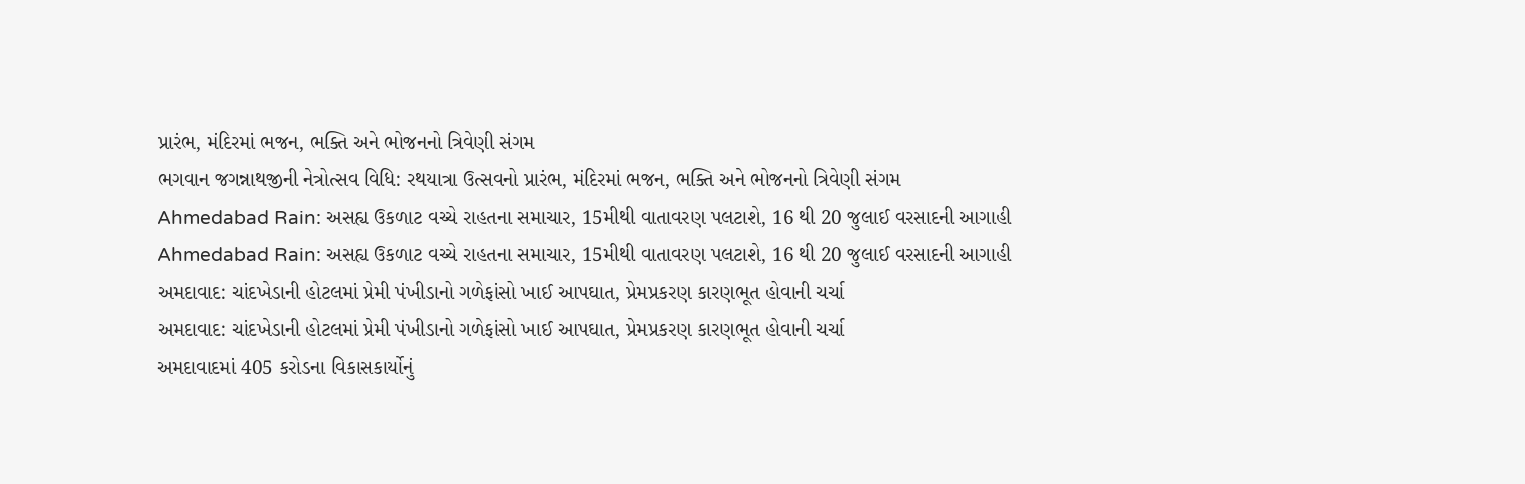પ્રારંભ, મંદિરમાં ભજન, ભક્તિ અને ભોજનનો ત્રિવેણી સંગમ
ભગવાન જગન્નાથજીની નેત્રોત્સવ વિધિ: રથયાત્રા ઉત્સવનો પ્રારંભ, મંદિરમાં ભજન, ભક્તિ અને ભોજનનો ત્રિવેણી સંગમ
Ahmedabad Rain: અસહ્ય ઉકળાટ વચ્ચે રાહતના સમાચાર, 15મીથી વાતાવરણ પલટાશે, 16 થી 20 જુલાઈ વરસાદની આગાહી
Ahmedabad Rain: અસહ્ય ઉકળાટ વચ્ચે રાહતના સમાચાર, 15મીથી વાતાવરણ પલટાશે, 16 થી 20 જુલાઈ વરસાદની આગાહી
અમદાવાદ: ચાંદખેડાની હોટલમાં પ્રેમી પંખીડાનો ગળેફાંસો ખાઈ આપઘાત, પ્રેમપ્રકરણ કારણભૂત હોવાની ચર્ચા
અમદાવાદ: ચાંદખેડાની હોટલમાં પ્રેમી પંખીડાનો ગળેફાંસો ખાઈ આપઘાત, પ્રેમપ્રકરણ કારણભૂત હોવાની ચર્ચા
અમદાવાદમાં 405 કરોડના વિકાસકાર્યોનું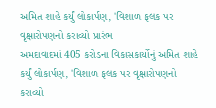અમિત શાહે કર્યું લોકાર્પણ, 'વિશાળ ફલક પર વૃક્ષારોપણનો કરાવ્યો પ્રારંભ
અમદાવાદમાં 405 કરોડના વિકાસકાર્યોનું અમિત શાહે કર્યું લોકાર્પણ, 'વિશાળ ફલક પર વૃક્ષારોપણનો કરાવ્યો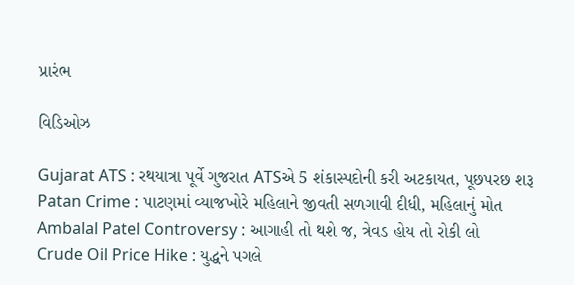પ્રારંભ

વિડિઓઝ

Gujarat ATS : રથયાત્રા પૂર્વે ગુજરાત ATSએ 5 શંકાસ્પદોની કરી અટકાયત, પૂછપરછ શરૂ
Patan Crime : પાટણમાં વ્યાજખોરે મહિલાને જીવતી સળગાવી દીધી, મહિલાનું મોત
Ambalal Patel Controversy : આગાહી તો થશે જ, ત્રેવડ હોય તો રોકી લો
Crude Oil Price Hike : યુદ્ધને પગલે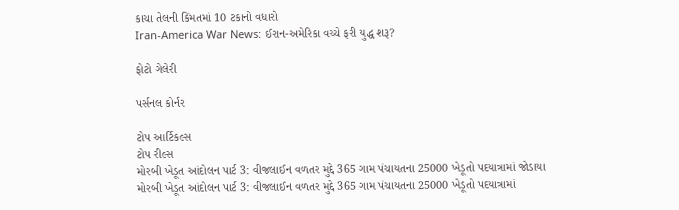કાચા તેલની કિંમતમાં 10 ટકાનો વધારો
Iran-America War News: ઈરાન-અમેરિકા વચ્ચે ફરી યુદ્ધ શરૂ?

ફોટો ગેલેરી

પર્સનલ કોર્નર

ટોપ આર્ટિકલ્સ
ટોપ રીલ્સ
મોરબી ખેડૂત આંદોલન પાર્ટ 3: વીજલાઈન વળતર મુદ્દે 365 ગામ પંચાયતના 25000 ખેડૂતો પદયાત્રામાં જોડાયા
મોરબી ખેડૂત આંદોલન પાર્ટ 3: વીજલાઈન વળતર મુદ્દે 365 ગામ પંચાયતના 25000 ખેડૂતો પદયાત્રામાં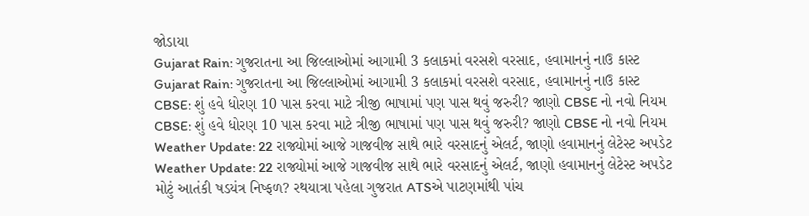જોડાયા
Gujarat Rain: ગુજરાતના આ જિલ્લાઓમાં આગામી 3 કલાકમાં વરસશે વરસાદ, હવામાનનું નાઉ કાસ્ટ
Gujarat Rain: ગુજરાતના આ જિલ્લાઓમાં આગામી 3 કલાકમાં વરસશે વરસાદ, હવામાનનું નાઉ કાસ્ટ
CBSE: શું હવે ધોરણ 10 પાસ કરવા માટે ત્રીજી ભાષામાં પણ પાસ થવું જરુરી? જાણો CBSE નો નવો નિયમ
CBSE: શું હવે ધોરણ 10 પાસ કરવા માટે ત્રીજી ભાષામાં પણ પાસ થવું જરુરી? જાણો CBSE નો નવો નિયમ
Weather Update: 22 રાજ્યોમાં આજે ગાજવીજ સાથે ભારે વરસાદનું એલર્ટ, જાણો હવામાનનું લેટેસ્ટ અપડેટ
Weather Update: 22 રાજ્યોમાં આજે ગાજવીજ સાથે ભારે વરસાદનું એલર્ટ, જાણો હવામાનનું લેટેસ્ટ અપડેટ
મોટું આતંકી ષડયંત્ર નિષ્ફળ? રથયાત્રા પહેલા ગુજરાત ATSએ પાટણમાંથી પાંચ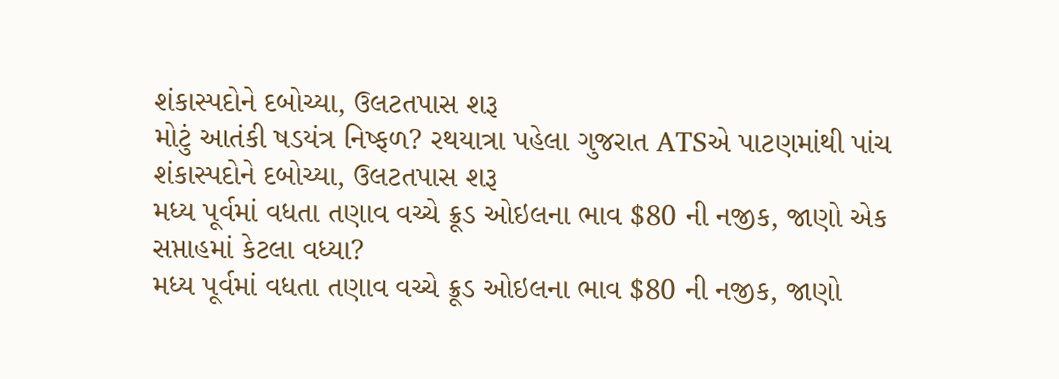શંકાસ્પદોને દબોચ્યા, ઉલટતપાસ શરૂ
મોટું આતંકી ષડયંત્ર નિષ્ફળ? રથયાત્રા પહેલા ગુજરાત ATSએ પાટણમાંથી પાંચ શંકાસ્પદોને દબોચ્યા, ઉલટતપાસ શરૂ
મધ્ય પૂર્વમાં વધતા તણાવ વચ્ચે ક્રૂડ ઓઇલના ભાવ $80 ની નજીક, જાણો એક સપ્તાહમાં કેટલા વધ્યા?
મધ્ય પૂર્વમાં વધતા તણાવ વચ્ચે ક્રૂડ ઓઇલના ભાવ $80 ની નજીક, જાણો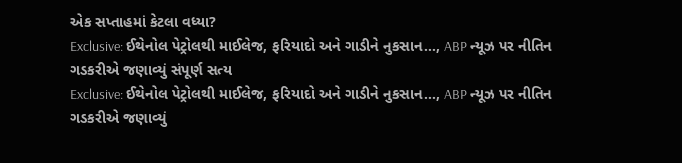એક સપ્તાહમાં કેટલા વધ્યા?
Exclusive: ઈથેનોલ પેટ્રોલથી માઈલેજ, ફરિયાદો અને ગાડીને નુકસાન…, ABP ન્યૂઝ પર નીતિન ગડકરીએ જણાવ્યું સંપૂર્ણ સત્ય
Exclusive: ઈથેનોલ પેટ્રોલથી માઈલેજ, ફરિયાદો અને ગાડીને નુકસાન…, ABP ન્યૂઝ પર નીતિન ગડકરીએ જણાવ્યું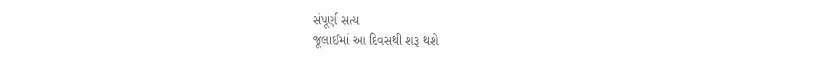સંપૂર્ણ સત્ય
જૂલાઈમાં આ દિવસથી શરૂ થશે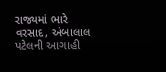રાજ્યમાં ભારે વરસાદ, અંબાલાલ પટેલની આગાહી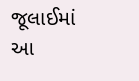જૂલાઈમાં આ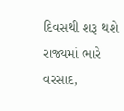દિવસથી શરૂ થશે રાજ્યમાં ભારે વરસાદ,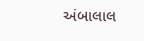અંબાલાલ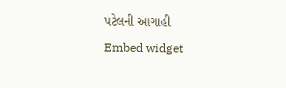પટેલની આગાહી
Embed widget